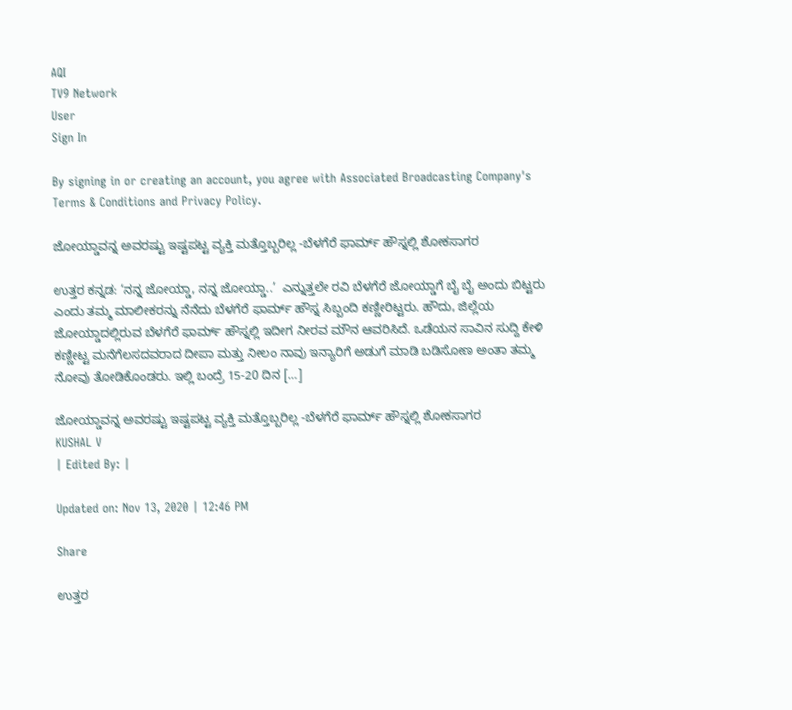AQI
TV9 Network
User
Sign In

By signing in or creating an account, you agree with Associated Broadcasting Company's Terms & Conditions and Privacy Policy.

ಜೋಯ್ಡಾವನ್ನ ಅವರಷ್ಟು ಇಷ್ಟಪಟ್ಟ ವ್ಯಕ್ತಿ ಮತ್ತೊಬ್ಬರಿಲ್ಲ -ಬೆಳಗೆರೆ ಫಾರ್ಮ್ ಹೌಸ್ನಲ್ಲಿ ಶೋಕಸಾಗರ

ಉತ್ತರ ಕನ್ನಡ: ‘ನನ್ನ ಜೋಯ್ಡಾ, ನನ್ನ ಜೋಯ್ಡಾ..’  ಎನ್ನುತ್ತಲೇ ರವಿ ಬೆಳಗೆರೆ ಜೋಯ್ಡಾಗೆ ಬೈ ಬೈ ಅಂದು ಬಿಟ್ಟರು ಎಂದು ತಮ್ಮ ಮಾಲೀಕರನ್ನು ನೆನೆದು ಬೆಳಗೆರೆ ಫಾರ್ಮ್ ಹೌಸ್ನ ಸಿಬ್ಬಂದಿ ಕಣ್ಣೀರಿಟ್ಟರು. ಹೌದು, ಜಿಲ್ಲೆಯ ಜೋಯ್ಡಾದಲ್ಲಿರುವ ಬೆಳಗೆರೆ ಫಾರ್ಮ್ ಹೌಸ್ನಲ್ಲಿ ಇದೀಗ ನೀರವ ಮೌನ ಆವರಿಸಿದೆ. ಒಡೆಯನ ಸಾವಿನ ಸುದ್ದಿ ಕೇಳಿ ಕಣ್ಣೀಟ್ಟ ಮನೆಗೆಲಸದವರಾದ ದೀಪಾ ಮತ್ತು ನೀಲಂ ನಾವು ಇನ್ಯಾರಿಗೆ ಅಡುಗೆ ಮಾಡಿ ಬಡಿಸೋಣ ಅಂತಾ ತಮ್ಮ ನೋವು ತೋಡಿಕೊಂಡರು. ಇಲ್ಲಿ ಬಂದ್ರೆ 15-20 ದಿನ […]

ಜೋಯ್ಡಾವನ್ನ ಅವರಷ್ಟು ಇಷ್ಟಪಟ್ಟ ವ್ಯಕ್ತಿ ಮತ್ತೊಬ್ಬರಿಲ್ಲ -ಬೆಳಗೆರೆ ಫಾರ್ಮ್ ಹೌಸ್ನಲ್ಲಿ ಶೋಕಸಾಗರ
KUSHAL V
| Edited By: |

Updated on: Nov 13, 2020 | 12:46 PM

Share

ಉತ್ತರ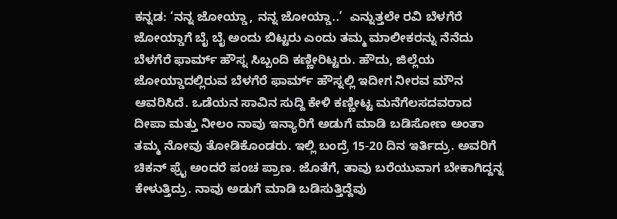ಕನ್ನಡ: ‘ನನ್ನ ಜೋಯ್ಡಾ, ನನ್ನ ಜೋಯ್ಡಾ..’  ಎನ್ನುತ್ತಲೇ ರವಿ ಬೆಳಗೆರೆ ಜೋಯ್ಡಾಗೆ ಬೈ ಬೈ ಅಂದು ಬಿಟ್ಟರು ಎಂದು ತಮ್ಮ ಮಾಲೀಕರನ್ನು ನೆನೆದು ಬೆಳಗೆರೆ ಫಾರ್ಮ್ ಹೌಸ್ನ ಸಿಬ್ಬಂದಿ ಕಣ್ಣೀರಿಟ್ಟರು. ಹೌದು, ಜಿಲ್ಲೆಯ ಜೋಯ್ಡಾದಲ್ಲಿರುವ ಬೆಳಗೆರೆ ಫಾರ್ಮ್ ಹೌಸ್ನಲ್ಲಿ ಇದೀಗ ನೀರವ ಮೌನ ಆವರಿಸಿದೆ. ಒಡೆಯನ ಸಾವಿನ ಸುದ್ದಿ ಕೇಳಿ ಕಣ್ಣೀಟ್ಟ ಮನೆಗೆಲಸದವರಾದ ದೀಪಾ ಮತ್ತು ನೀಲಂ ನಾವು ಇನ್ಯಾರಿಗೆ ಅಡುಗೆ ಮಾಡಿ ಬಡಿಸೋಣ ಅಂತಾ ತಮ್ಮ ನೋವು ತೋಡಿಕೊಂಡರು. ಇಲ್ಲಿ ಬಂದ್ರೆ 15-20 ದಿನ ಇರ್ತಿದ್ರು. ಅವರಿಗೆ ಚಿಕನ್ ಫ್ರೈ ಅಂದರೆ ಪಂಚ ಪ್ರಾಣ. ಜೊತೆಗೆ, ತಾವು ಬರೆಯುವಾಗ ಬೇಕಾಗಿದ್ದನ್ನ ಕೇಳುತ್ತಿದ್ರು. ನಾವು ಅಡುಗೆ ಮಾಡಿ ಬಡಿಸುತ್ತಿದ್ದೆವು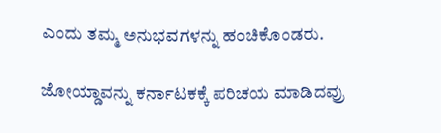ಎಂದು ತಮ್ಮ ಅನುಭವಗಳನ್ನು ಹಂಚಿಕೊಂಡರು.

ಜೋಯ್ಡಾವನ್ನು ಕರ್ನಾಟಕಕ್ಕೆ ಪರಿಚಯ ಮಾಡಿದವ್ರು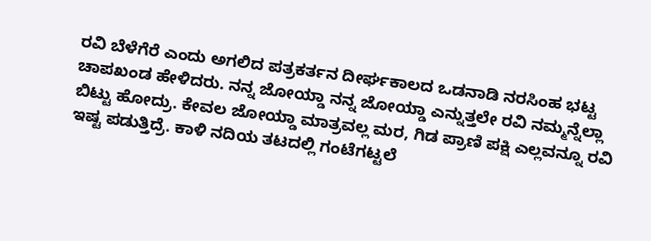ರವಿ ಬೆಳೆಗೆರೆ ಎಂದು ಅಗಲಿದ ಪತ್ರಕರ್ತನ ದೀರ್ಘಕಾಲದ ಒಡನಾಡಿ ನರಸಿಂಹ ಭಟ್ಟ ಚಾಪಖಂಡ ಹೇಳಿದರು. ನನ್ನ ಜೋಯ್ಡಾ ನನ್ನ ಜೋಯ್ಡಾ ಎನ್ನುತ್ತಲೇ ರವಿ ನಮ್ಮನ್ನೆಲ್ಲಾ ಬಿಟ್ಟು ಹೋದ್ರು. ಕೇವಲ ಜೋಯ್ಡಾ ಮಾತ್ರವಲ್ಲ ಮರ, ಗಿಡ ಪ್ರಾಣಿ ಪಕ್ಷಿ ಎಲ್ಲವನ್ನೂ ರವಿ ಇಷ್ಟ ಪಡುತ್ತಿದ್ರೆ. ಕಾಳಿ ನದಿಯ ತಟದಲ್ಲಿ ಗಂಟೆಗಟ್ಟಲೆ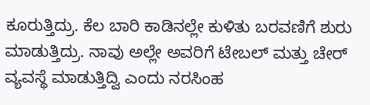ಕೂರುತ್ತಿದ್ರು. ಕೆಲ ಬಾರಿ ಕಾಡಿನಲ್ಲೇ ಕುಳಿತು ಬರವಣಿಗೆ ಶುರು ಮಾಡುತ್ತಿದ್ರು. ನಾವು ಅಲ್ಲೇ ಅವರಿಗೆ ಟೇಬಲ್ ಮತ್ತು ಚೇರ್ ವ್ಯವಸ್ಥೆ ಮಾಡುತ್ತಿದ್ವಿ ಎಂದು ನರಸಿಂಹ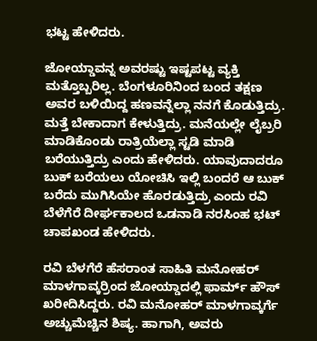ಭಟ್ಟ ಹೇಳಿದರು.

ಜೋಯ್ಡಾವನ್ನ ಅವರಷ್ಟು ಇಷ್ಟಪಟ್ಟ ವ್ಯಕ್ತಿ ಮತ್ತೊಬ್ಬರಿಲ್ಲ. ಬೆಂಗಳೂರಿನಿಂದ ಬಂದ ತಕ್ಷಣ ಅವರ ಬಳಿಯಿದ್ದ ಹಣವನ್ನೆಲ್ಲಾ ನನಗೆ ಕೊಡುತ್ತಿದ್ರು. ಮತ್ತೆ ಬೇಕಾದಾಗ ಕೇಳುತ್ತಿದ್ರು. ಮನೆಯಲ್ಲೇ ಲೈಬ್ರರಿ ಮಾಡಿಕೊಂಡು ರಾತ್ರಿಯೆಲ್ಲಾ ಸ್ಟಡಿ ಮಾಡಿ ಬರೆಯುತ್ತಿದ್ರು ಎಂದು ಹೇಳಿದರು. ಯಾವುದಾದರೂ ಬುಕ್ ಬರೆಯಲು ಯೋಚಿಸಿ ಇಲ್ಲಿ ಬಂದರೆ ಆ ಬುಕ್ ಬರೆದು ಮುಗಿಸಿಯೇ ಹೊರಡುತ್ತಿದ್ರು ಎಂದು ರವಿ ಬೆಳೆಗೆರೆ ದೀರ್ಘಕಾಲದ ಒಡನಾಡಿ ನರಸಿಂಹ ಭಟ್ ಚಾಪಖಂಡ ಹೇಳಿದರು.

ರವಿ ಬೆಳಗೆರೆ ಹೆಸರಾಂತ ಸಾಹಿತಿ ಮನೋಹರ್ ಮಾಳಗಾವ್ಕರ್ರಿಂದ ಜೋಯ್ಡಾದಲ್ಲಿ ಫಾರ್ಮ್ ಹೌಸ್ ಖರೀದಿಸಿದ್ದರು. ರವಿ ಮನೋಹರ್ ಮಾಳಗಾವ್ಕರ್ಗೆ ಅಚ್ಚುಮೆಚ್ಚಿನ ಶಿಷ್ಯ. ಹಾಗಾಗಿ, ಅವರು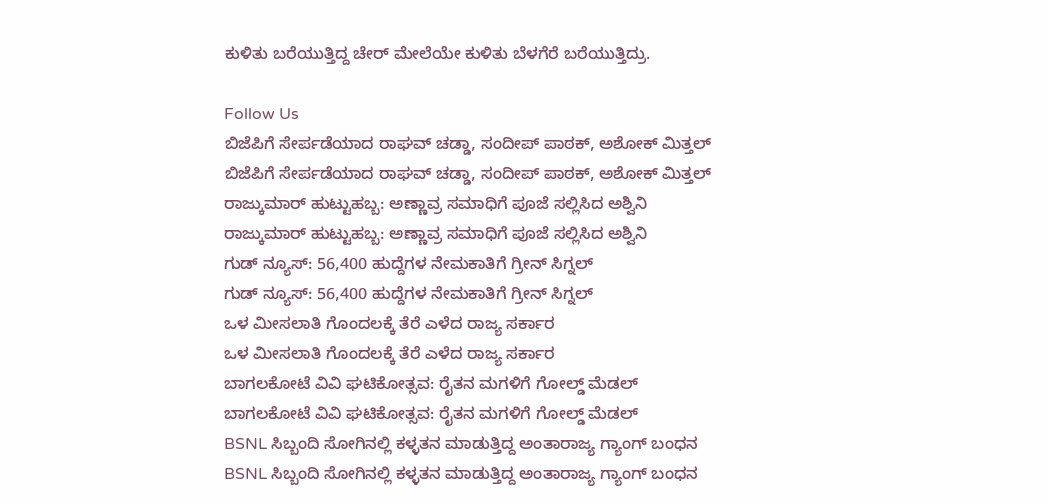ಕುಳಿತು ಬರೆಯುತ್ತಿದ್ದ ಚೇರ್ ಮೇಲೆಯೇ ಕುಳಿತು ಬೆಳಗೆರೆ ಬರೆಯುತ್ತಿದ್ರು.

Follow Us
ಬಿಜೆಪಿಗೆ ಸೇರ್ಪಡೆಯಾದ ರಾಘವ್ ಚಡ್ಡಾ, ಸಂದೀಪ್ ಪಾಠಕ್, ಅಶೋಕ್ ಮಿತ್ತಲ್
ಬಿಜೆಪಿಗೆ ಸೇರ್ಪಡೆಯಾದ ರಾಘವ್ ಚಡ್ಡಾ, ಸಂದೀಪ್ ಪಾಠಕ್, ಅಶೋಕ್ ಮಿತ್ತಲ್
ರಾಜ್ಕುಮಾರ್ ಹುಟ್ಟುಹಬ್ಬ: ಅಣ್ಣಾವ್ರ ಸಮಾಧಿಗೆ ಪೂಜೆ ಸಲ್ಲಿಸಿದ ಅಶ್ವಿನಿ
ರಾಜ್ಕುಮಾರ್ ಹುಟ್ಟುಹಬ್ಬ: ಅಣ್ಣಾವ್ರ ಸಮಾಧಿಗೆ ಪೂಜೆ ಸಲ್ಲಿಸಿದ ಅಶ್ವಿನಿ
ಗುಡ್ ನ್ಯೂಸ್: 56,400 ಹುದ್ದೆಗಳ ನೇಮಕಾತಿಗೆ ಗ್ರೀನ್ ಸಿಗ್ನಲ್
ಗುಡ್ ನ್ಯೂಸ್: 56,400 ಹುದ್ದೆಗಳ ನೇಮಕಾತಿಗೆ ಗ್ರೀನ್ ಸಿಗ್ನಲ್
ಒಳ ಮೀಸಲಾತಿ ಗೊಂದಲಕ್ಕೆ ತೆರೆ ಎಳೆದ ರಾಜ್ಯ ಸರ್ಕಾರ
ಒಳ ಮೀಸಲಾತಿ ಗೊಂದಲಕ್ಕೆ ತೆರೆ ಎಳೆದ ರಾಜ್ಯ ಸರ್ಕಾರ
ಬಾಗಲಕೋಟೆ ವಿವಿ ಘಟಿಕೋತ್ಸವ: ರೈತನ ಮಗಳಿಗೆ ಗೋಲ್ಡ್ ಮೆಡಲ್
ಬಾಗಲಕೋಟೆ ವಿವಿ ಘಟಿಕೋತ್ಸವ: ರೈತನ ಮಗಳಿಗೆ ಗೋಲ್ಡ್ ಮೆಡಲ್
BSNL ಸಿಬ್ಬಂದಿ ಸೋಗಿನಲ್ಲಿ ಕಳ್ಳತನ ಮಾಡುತ್ತಿದ್ದ ಅಂತಾರಾಜ್ಯ ಗ್ಯಾಂಗ್ ಬಂಧನ
BSNL ಸಿಬ್ಬಂದಿ ಸೋಗಿನಲ್ಲಿ ಕಳ್ಳತನ ಮಾಡುತ್ತಿದ್ದ ಅಂತಾರಾಜ್ಯ ಗ್ಯಾಂಗ್ ಬಂಧನ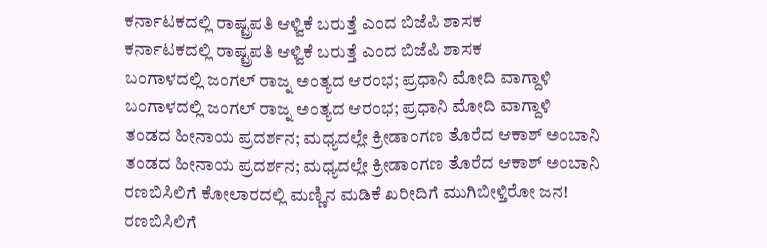ಕರ್ನಾಟಕದಲ್ಲಿ ರಾಷ್ಟ್ರಪತಿ ಆಳ್ವಿಕೆ ಬರುತ್ತೆ ಎಂದ ಬಿಜೆಪಿ ಶಾಸಕ
ಕರ್ನಾಟಕದಲ್ಲಿ ರಾಷ್ಟ್ರಪತಿ ಆಳ್ವಿಕೆ ಬರುತ್ತೆ ಎಂದ ಬಿಜೆಪಿ ಶಾಸಕ
ಬಂಗಾಳದಲ್ಲಿ ಜಂಗಲ್ ರಾಜ್ನ ಅಂತ್ಯದ ಆರಂಭ; ಪ್ರಧಾನಿ ಮೋದಿ ವಾಗ್ದಾಳಿ
ಬಂಗಾಳದಲ್ಲಿ ಜಂಗಲ್ ರಾಜ್ನ ಅಂತ್ಯದ ಆರಂಭ; ಪ್ರಧಾನಿ ಮೋದಿ ವಾಗ್ದಾಳಿ
ತಂಡದ ಹೀನಾಯ ಪ್ರದರ್ಶನ; ಮಧ್ಯದಲ್ಲೇ ಕ್ರೀಡಾಂಗಣ ತೊರೆದ ಆಕಾಶ್ ಅಂಬಾನಿ
ತಂಡದ ಹೀನಾಯ ಪ್ರದರ್ಶನ; ಮಧ್ಯದಲ್ಲೇ ಕ್ರೀಡಾಂಗಣ ತೊರೆದ ಆಕಾಶ್ ಅಂಬಾನಿ
ರಣಬಿಸಿಲಿಗೆ ಕೋಲಾರದಲ್ಲಿ ಮಣ್ಣಿನ ಮಡಿಕೆ ಖರೀದಿಗೆ ಮುಗಿಬೀಳ್ತಿರೋ ಜನ!
ರಣಬಿಸಿಲಿಗೆ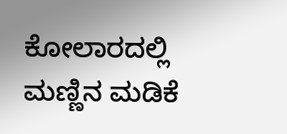ಕೋಲಾರದಲ್ಲಿ ಮಣ್ಣಿನ ಮಡಿಕೆ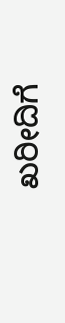ಖರೀದಿಗೆ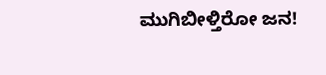ಮುಗಿಬೀಳ್ತಿರೋ ಜನ!